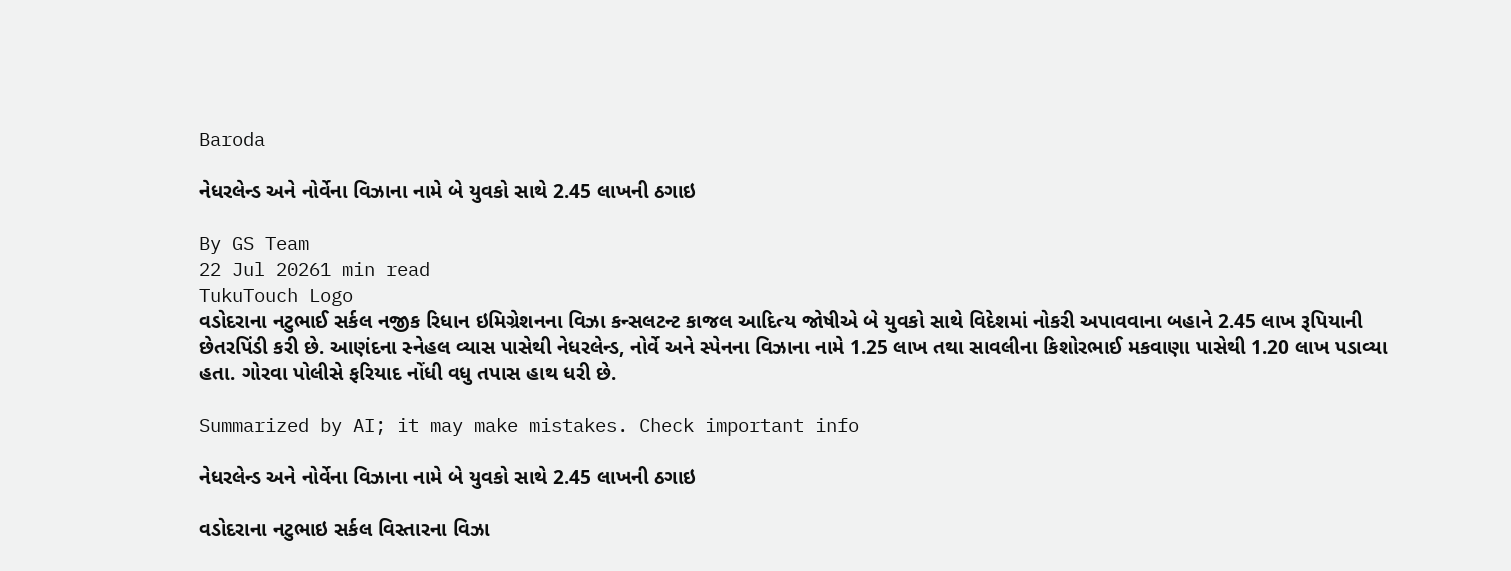Baroda

નેધરલેન્ડ અને નોર્વેના વિઝાના નામે બે યુવકો સાથે 2.45 લાખની ઠગાઇ

By GS Team
22 Jul 20261 min read
TukuTouch Logo
વડોદરાના નટુભાઈ સર્કલ નજીક રિધાન ઇમિગ્રેશનના વિઝા કન્સલટન્ટ કાજલ આદિત્ય જોષીએ બે યુવકો સાથે વિદેશમાં નોકરી અપાવવાના બહાને 2.45 લાખ રૂપિયાની છેતરપિંડી કરી છે. આણંદના સ્નેહલ વ્યાસ પાસેથી નેધરલેન્ડ, નોર્વે અને સ્પેનના વિઝાના નામે 1.25 લાખ તથા સાવલીના કિશોરભાઈ મકવાણા પાસેથી 1.20 લાખ પડાવ્યા હતા. ગોરવા પોલીસે ફરિયાદ નોંધી વધુ તપાસ હાથ ધરી છે.

Summarized by AI; it may make mistakes. Check important info

નેધરલેન્ડ અને નોર્વેના વિઝાના નામે બે યુવકો સાથે 2.45 લાખની ઠગાઇ

વડોદરાના નટુભાઇ સર્કલ વિસ્તારના વિઝા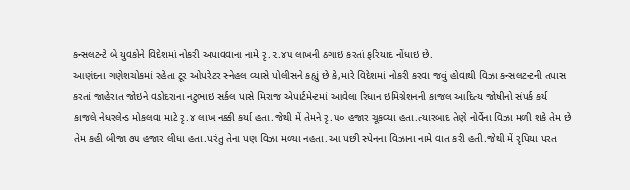કન્સલટન્ટે બે યુવકોને વિદેશમાં નોકરી અપાવવાના નામે રૃ.૨.૪૫ લાખની ઠગાઇ કરતાં ફરિયાદ નોંધાઇ છે.
આણંદના ગણેશચોકમાં રહેતા ટૂર ઓપરેટર સ્નેહલ વ્યાસે પોલીસને કહ્યું છે કે,મારે વિદેશમાં નોકરી કરવા જવું હોવાથી વિઝા કન્સલટન્ટની તપાસ કરતાં જાહેરાત જોઇને વડોદરાના નટુભાઇ સર્કલ પાસે મિરાજ એપાર્ટમેન્ટમાં આવેલા રિધાન ઇમિગ્રેશનની કાજલ આદિત્ય જોષીનો સંપર્ક કર્ય
કાજલે નેધરલેન્ડ મોકલવા માટે રૃ.૪ લાખ નક્કી કર્યા હતા.જેથી મેં તેમને રૃ.૫૦ હજાર ચૂકવ્યા હતા.ત્યારબાદ તેણે નોર્વેના વિઝા મળી શકે તેમ છે તેમ કહી બીજા ૭૫ હજાર લીધા હતા.પરંતુ તેના પણ વિઝા મળ્યા નહતા.આ પછી સ્પેનના વિઝાના નામે વાત કરી હતી.જેથી મેં રૃપિયા પરત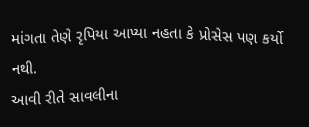માંગતા તેણે રૃપિયા આપ્યા નહતા કે પ્રોસેસ પણ કર્યો નથી.
આવી રીતે સાવલીના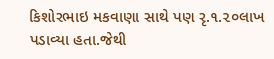કિશોરભાઇ મકવાણા સાથે પણ રૃ.૧.૨૦લાખ પડાવ્યા હતા.જેથી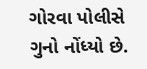ગોરવા પોલીસે ગુનો નોંધ્યો છે.